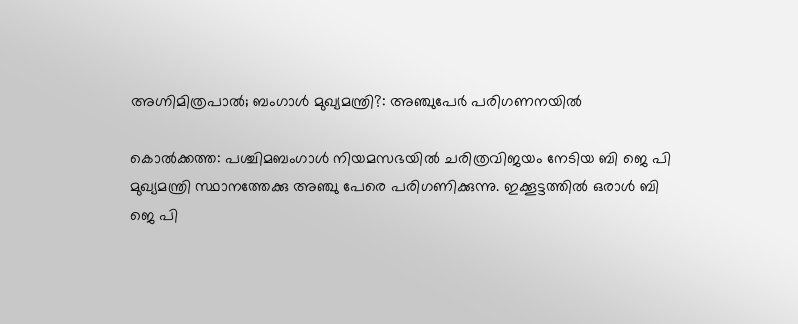അഗ്നിമിത്രപാല്‍; ബംഗാള്‍ മുഖ്യമന്ത്രി?: അഞ്ചുപേര്‍ പരിഗണനയില്‍

കൊല്‍ക്കത്ത: പശ്ചിമബംഗാള്‍ നിയമസഭയില്‍ ചരിത്രവിജയം നേടിയ ബി ജെ പി മുഖ്യമന്ത്രി സ്ഥാനത്തേക്കു അഞ്ചു പേരെ പരിഗണിക്കുന്നു. ഇക്കൂട്ടത്തില്‍ ഒരാള്‍ ബി ജെ പി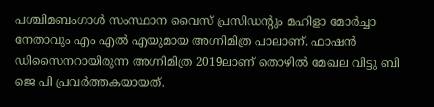പശ്ചിമബംഗാള്‍ സംസ്ഥാന വൈസ് പ്രസിഡന്റും മഹിളാ മോര്‍ച്ചാ നേതാവും എം എല്‍ എയുമായ അഗ്നിമിത്ര പാലാണ്. ഫാഷന്‍ ഡിസൈനറായിരുന്ന അഗ്നിമിത്ര 2019ലാണ് തൊഴില്‍ മേഖല വിട്ടു ബി ജെ പി പ്രവര്‍ത്തകയായത്.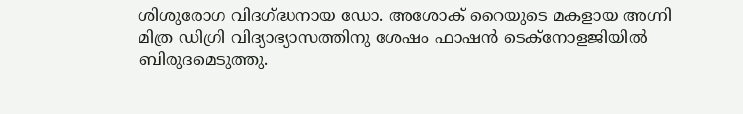ശിശുരോഗ വിദഗ്ദ്ധനായ ഡോ. അശോക് റൈയുടെ മകളായ അഗ്നി മിത്ര ഡിഗ്രി വിദ്യാഭ്യാസത്തിനു ശേഷം ഫാഷന്‍ ടെക്‌നോളജിയില്‍ ബിരുദമെടുത്തു.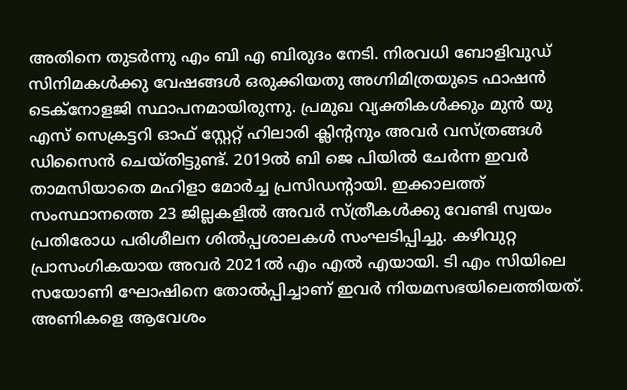അതിനെ തുടര്‍ന്നു എം ബി എ ബിരുദം നേടി. നിരവധി ബോളിവുഡ് സിനിമകള്‍ക്കു വേഷങ്ങള്‍ ഒരുക്കിയതു അഗ്നിമിത്രയുടെ ഫാഷന്‍ ടെക്‌നോളജി സ്ഥാപനമായിരുന്നു. പ്രമുഖ വ്യക്തികള്‍ക്കും മുന്‍ യു എസ് സെക്രട്ടറി ഓഫ് സ്റ്റേറ്റ് ഹിലാരി ക്ലിന്റനും അവര്‍ വസ്ത്രങ്ങള്‍ ഡിസൈന്‍ ചെയ്തിട്ടുണ്ട്. 2019ല്‍ ബി ജെ പിയില്‍ ചേര്‍ന്ന ഇവര്‍ താമസിയാതെ മഹിളാ മോര്‍ച്ച പ്രസിഡന്റായി. ഇക്കാലത്ത് സംസ്ഥാനത്തെ 23 ജില്ലകളില്‍ അവര്‍ സ്ത്രീകള്‍ക്കു വേണ്ടി സ്വയം പ്രതിരോധ പരിശീലന ശില്‍പ്പശാലകള്‍ സംഘടിപ്പിച്ചു. കഴിവുറ്റ പ്രാസംഗികയായ അവര്‍ 2021ല്‍ എം എല്‍ എയായി. ടി എം സിയിലെ സയോണി ഘോഷിനെ തോല്‍പ്പിച്ചാണ് ഇവര്‍ നിയമസഭയിലെത്തിയത്. അണികളെ ആവേശം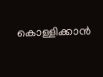കൊള്ളിക്കാന്‍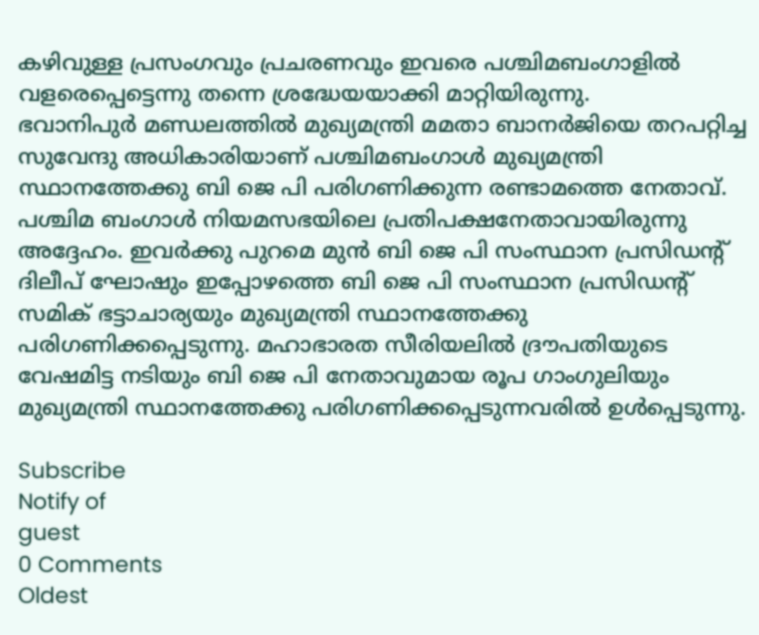കഴിവുള്ള പ്രസംഗവും പ്രചരണവും ഇവരെ പശ്ചിമബംഗാളില്‍ വളരെപ്പെട്ടെന്നു തന്നെ ശ്രദ്ധേയയാക്കി മാറ്റിയിരുന്നു.
ഭവാനിപുര്‍ മണ്ഡലത്തില്‍ മുഖ്യമന്ത്രി മമതാ ബാനര്‍ജിയെ തറപറ്റിച്ച സുവേന്ദു അധികാരിയാണ് പശ്ചിമബംഗാള്‍ മുഖ്യമന്ത്രി സ്ഥാനത്തേക്കു ബി ജെ പി പരിഗണിക്കുന്ന രണ്ടാമത്തെ നേതാവ്. പശ്ചിമ ബംഗാള്‍ നിയമസഭയിലെ പ്രതിപക്ഷനേതാവായിരുന്നു അദ്ദേഹം. ഇവര്‍ക്കു പുറമെ മുന്‍ ബി ജെ പി സംസ്ഥാന പ്രസിഡന്റ് ദിലീപ് ഘോഷും ഇപ്പോഴത്തെ ബി ജെ പി സംസ്ഥാന പ്രസിഡന്റ് സമിക് ഭട്ടാചാര്യയും മുഖ്യമന്ത്രി സ്ഥാനത്തേക്കു പരിഗണിക്കപ്പെടുന്നു. മഹാഭാരത സീരിയലില്‍ ദ്രൗപതിയുടെ വേഷമിട്ട നടിയും ബി ജെ പി നേതാവുമായ രൂപ ഗാംഗുലിയും മുഖ്യമന്ത്രി സ്ഥാനത്തേക്കു പരിഗണിക്കപ്പെടുന്നവരില്‍ ഉള്‍പ്പെടുന്നു.

Subscribe
Notify of
guest
0 Comments
Oldest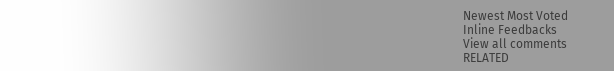Newest Most Voted
Inline Feedbacks
View all comments
RELATED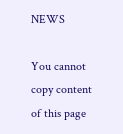NEWS

You cannot copy content of this page